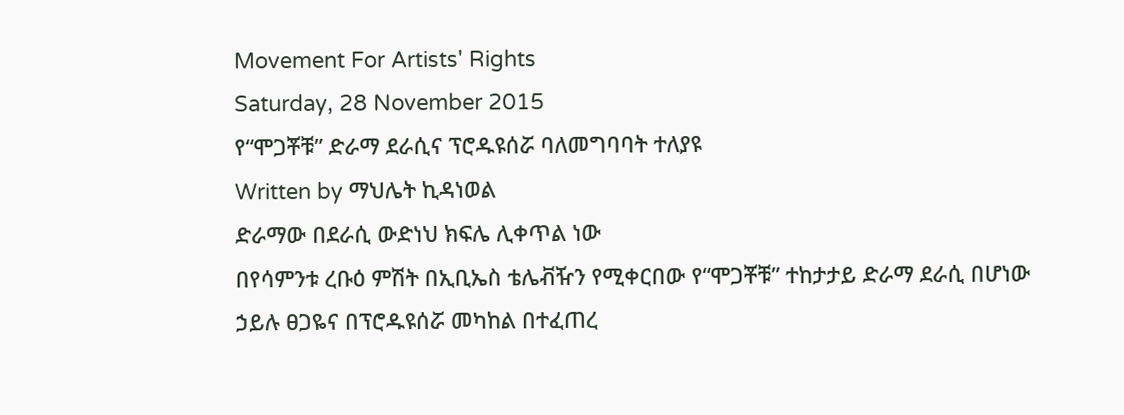Movement For Artists' Rights
Saturday, 28 November 2015
የ“ሞጋቾቹ” ድራማ ደራሲና ፕሮዱዩሰሯ ባለመግባባት ተለያዩ
Written by ማህሌት ኪዳነወል
ድራማው በደራሲ ውድነህ ክፍሌ ሊቀጥል ነው
በየሳምንቱ ረቡዕ ምሽት በኢቢኤስ ቴሌቭዥን የሚቀርበው የ“ሞጋቾቹ” ተከታታይ ድራማ ደራሲ በሆነው ኃይሉ ፀጋዬና በፕሮዱዩሰሯ መካከል በተፈጠረ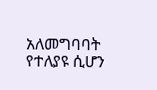አለመግባባት የተለያዩ ሲሆን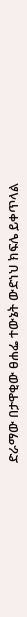ድራማው በታዋቂው ፀሐፌ ተውኔት ውድነህ ክፍሌ ይቀጥላል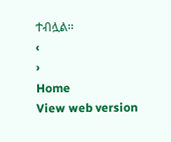ተብሏል፡፡
‹
›
Home
View web version